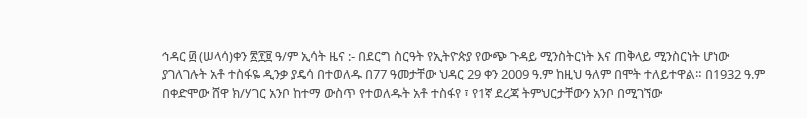ኅዳር ፴ (ሠላሳ)ቀን ፳፻፱ ዓ/ም ኢሳት ዜና :- በደርግ ስርዓት የኢትዮጵያ የውጭ ጉዳይ ሚንስትርነት እና ጠቅላይ ሚንስርነት ሆነው ያገለገሉት አቶ ተስፋዬ ዲንቃ ያዴሳ በተወለዱ በ77 ዓመታቸው ህዳር 29 ቀን 2009 ዓ.ም ከዚህ ዓለም በሞት ተለይተዋል። በ1932 ዓ.ም በቀድሞው ሸዋ ክ/ሃገር አንቦ ከተማ ውስጥ የተወለዱት አቶ ተስፋየ ፣ የ1ኛ ደረጃ ትምህርታቸውን አንቦ በሚገኘው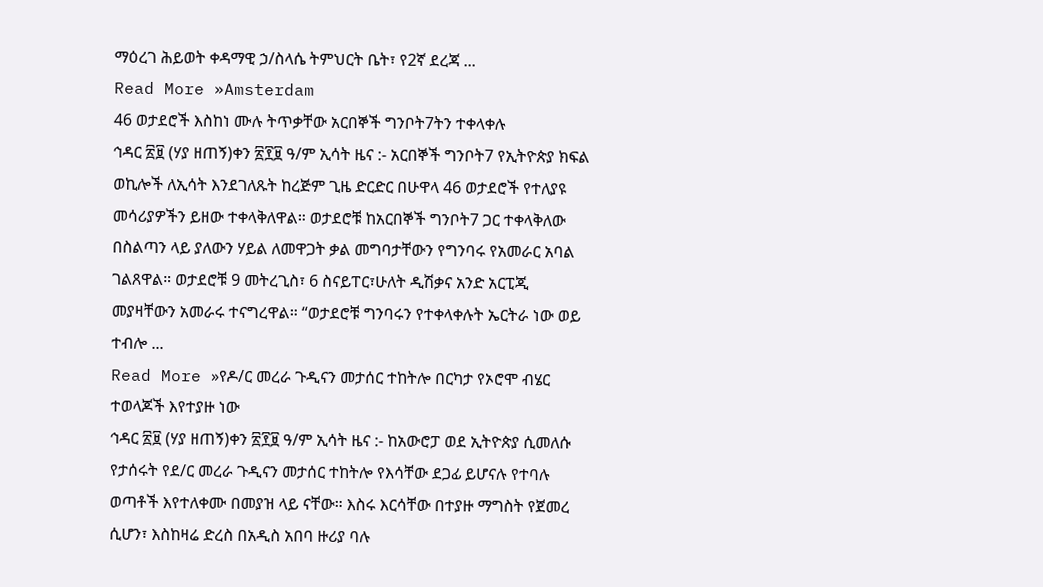ማዕረገ ሕይወት ቀዳማዊ ኃ/ስላሴ ትምህርት ቤት፣ የ2ኛ ደረጃ ...
Read More »Amsterdam
46 ወታደሮች እስከነ ሙሉ ትጥቃቸው አርበኞች ግንቦት7ትን ተቀላቀሉ
ኅዳር ፳፱ (ሃያ ዘጠኝ)ቀን ፳፻፱ ዓ/ም ኢሳት ዜና :- አርበኞች ግንቦት7 የኢትዮጵያ ክፍል ወኪሎች ለኢሳት እንደገለጹት ከረጅም ጊዜ ድርድር በሁዋላ 46 ወታደሮች የተለያዩ መሳሪያዎችን ይዘው ተቀላቅለዋል። ወታደሮቹ ከአርበኞች ግንቦት7 ጋር ተቀላቅለው በስልጣን ላይ ያለውን ሃይል ለመዋጋት ቃል መግባታቸውን የግንባሩ የአመራር አባል ገልጸዋል። ወታደሮቹ 9 መትረጊስ፣ 6 ስናይፐር፣ሁለት ዲሽቃና አንድ አርፒጂ መያዛቸውን አመራሩ ተናግረዋል። “ወታደሮቹ ግንባሩን የተቀላቀሉት ኤርትራ ነው ወይ ተብሎ ...
Read More »የዶ/ር መረራ ጉዲናን መታሰር ተከትሎ በርካታ የኦሮሞ ብሄር ተወላጆች እየተያዙ ነው
ኅዳር ፳፱ (ሃያ ዘጠኝ)ቀን ፳፻፱ ዓ/ም ኢሳት ዜና :- ከአውሮፓ ወደ ኢትዮጵያ ሲመለሱ የታሰሩት የደ/ር መረራ ጉዲናን መታሰር ተከትሎ የእሳቸው ደጋፊ ይሆናሉ የተባሉ ወጣቶች እየተለቀሙ በመያዝ ላይ ናቸው። እስሩ እርሳቸው በተያዙ ማግስት የጀመረ ሲሆን፣ እስከዛሬ ድረስ በአዲስ አበባ ዙሪያ ባሉ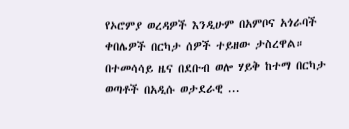የኦሮምያ ወረዳዎች እንዲሁም በአምቦና አጎራባች ቀበሌዎች በርካታ ሰዎች ተይዘው ታስረዋል። በተመሳሳይ ዜና በደቡብ ወሎ ሃይቅ ከተማ በርካታ ወጣቶች በአዲሱ ወታደራዊ ...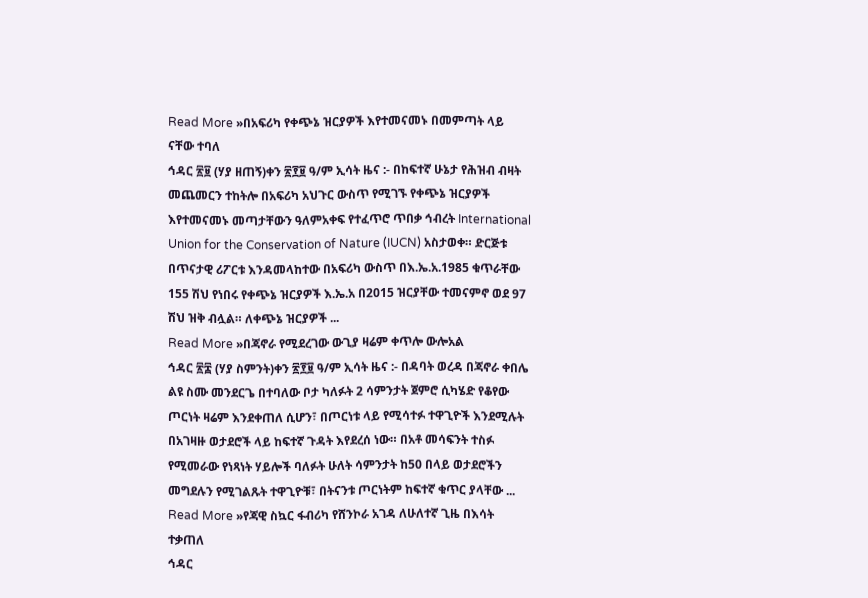Read More »በአፍሪካ የቀጭኔ ዝርያዎች እየተመናመኑ በመምጣት ላይ ናቸው ተባለ
ኅዳር ፳፱ (ሃያ ዘጠኝ)ቀን ፳፻፱ ዓ/ም ኢሳት ዜና :- በከፍተኛ ሁኔታ የሕዝብ ብዛት መጨመርን ተከትሎ በአፍሪካ አህጉር ውስጥ የሚገኙ የቀጭኔ ዝርያዎች እየተመናመኑ መጣታቸውን ዓለምአቀፍ የተፈጥሮ ጥበቃ ኅብረት International Union for the Conservation of Nature (IUCN) አስታወቀ። ድርጅቱ በጥናታዊ ሪፖርቱ እንዳመላከተው በአፍሪካ ውስጥ በእ.ኤ.አ.1985 ቁጥራቸው 155 ሽህ የነበሩ የቀጭኔ ዝርያዎች እ.ኤ.አ በ2015 ዝርያቸው ተመናምኖ ወደ 97 ሽህ ዝቅ ብሏል። ለቀጭኔ ዝርያዎች ...
Read More »በጃኖራ የሚደረገው ውጊያ ዛሬም ቀጥሎ ውሎአል
ኅዳር ፳፰ (ሃያ ስምንት)ቀን ፳፻፱ ዓ/ም ኢሳት ዜና :- በዳባት ወረዳ በጃኖራ ቀበሌ ልዩ ስሙ መንደርጌ በተባለው ቦታ ካለፉት 2 ሳምንታት ጀምሮ ሲካሄድ የቆየው ጦርነት ዛሬም እንደቀጠለ ሲሆን፣ በጦርነቱ ላይ የሚሳተፉ ተዋጊዮች እንደሚሉት በአገዛዙ ወታደሮች ላይ ከፍተኛ ጉዳት እየደረሰ ነው። በአቶ መሳፍንት ተስፉ የሚመራው የነጻነት ሃይሎች ባለፉት ሁለት ሳምንታት ከ50 በላይ ወታደሮችን መግደሉን የሚገልጹት ተዋጊዮቹ፣ በትናንቱ ጦርነትም ከፍተኛ ቁጥር ያላቸው ...
Read More »የጃዊ ስኳር ፋብሪካ የሸንኮራ አገዳ ለሁለተኛ ጊዜ በእሳት ተቃጠለ
ኅዳር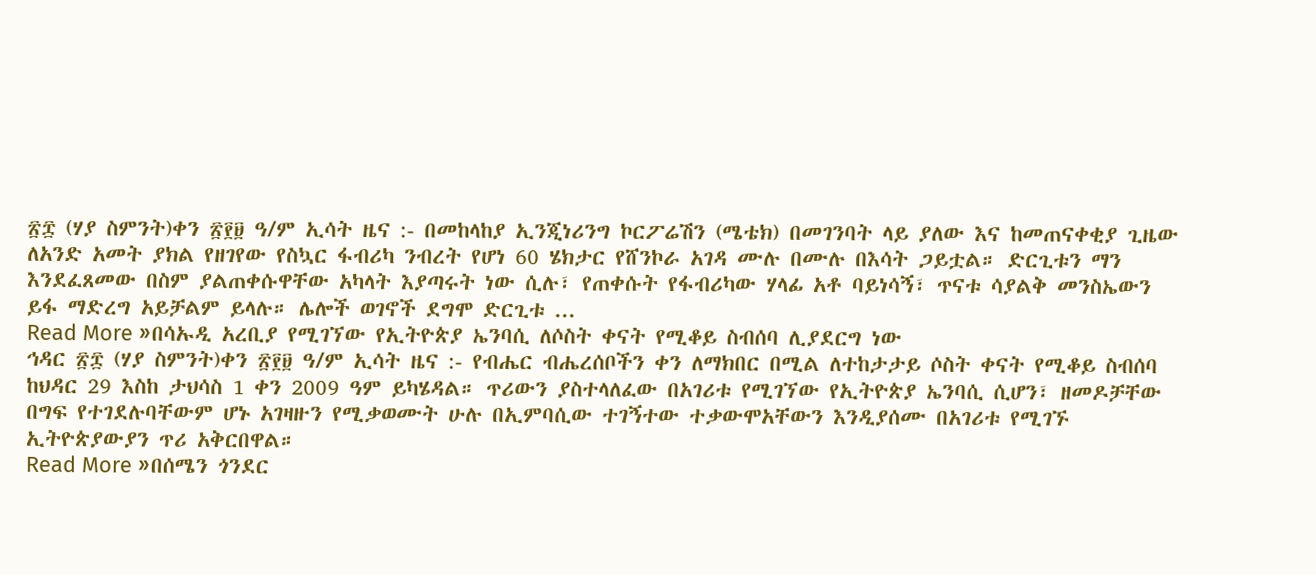፳፰ (ሃያ ስምንት)ቀን ፳፻፱ ዓ/ም ኢሳት ዜና :- በመከላከያ ኢንጂነሪንግ ኮርፖሬሽን (ሜቴክ) በመገንባት ላይ ያለው እና ከመጠናቀቂያ ጊዜው ለአንድ አመት ያክል የዘገየው የስኳር ፋብሪካ ንብረት የሆነ 60 ሄክታር የሸንኮራ አገዳ ሙሉ በሙሉ በእሳት ጋይቷል። ድርጊቱን ማን እንደፈጸመው በስም ያልጠቀሱዋቸው አካላት እያጣሩት ነው ሲሉ፣ የጠቀሱት የፋብሪካው ሃላፊ አቶ ባይነሳኝ፣ ጥናቱ ሳያልቅ መንስኤውን ይፋ ማድረግ አይቻልም ይላሉ። ሌሎች ወገኖች ደግሞ ድርጊቱ ...
Read More »በሳኡዲ አረቢያ የሚገኘው የኢትዮጵያ ኤንባሲ ለሶስት ቀናት የሚቆይ ስብሰባ ሊያደርግ ነው
ኅዳር ፳፰ (ሃያ ስምንት)ቀን ፳፻፱ ዓ/ም ኢሳት ዜና :- የብሔር ብሔረሰቦችን ቀን ለማክበር በሚል ለተከታታይ ሶስት ቀናት የሚቆይ ስብሰባ ከህዳር 29 እስከ ታህሳስ 1 ቀን 2009 ዓም ይካሄዳል። ጥሪውን ያስተላለፈው በአገሪቱ የሚገኘው የኢትዮጵያ ኤንባሲ ሲሆን፣ ዘመዶቻቸው በግፍ የተገደሉባቸውም ሆኑ አገዛዙን የሚቃወሙት ሁሉ በኢምባሲው ተገኝተው ተቃውሞአቸውን እንዲያሰሙ በአገሪቱ የሚገኙ ኢትዮጵያውያን ጥሪ አቅርበዋል።
Read More »በሰሜን ጎንደር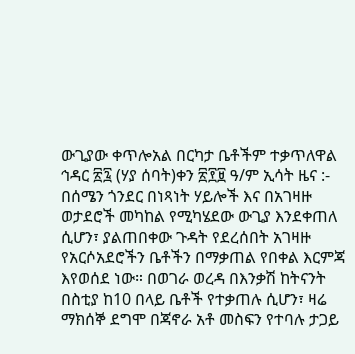ውጊያው ቀጥሎአል በርካታ ቤቶችም ተቃጥለዋል
ኅዳር ፳፯ (ሃያ ሰባት)ቀን ፳፻፱ ዓ/ም ኢሳት ዜና :- በሰሜን ጎንደር በነጻነት ሃይሎች እና በአገዛዙ ወታደሮች መካከል የሚካሄደው ውጊያ እንደቀጠለ ሲሆን፣ ያልጠበቀው ጉዳት የደረሰበት አገዛዙ የአርሶአደሮችን ቤቶችን በማቃጠል የበቀል እርምጃ እየወሰደ ነው። በወገራ ወረዳ በእንቃሽ ከትናንት በስቲያ ከ10 በላይ ቤቶች የተቃጠሉ ሲሆን፣ ዛሬ ማክሰኞ ደግሞ በጃኖራ አቶ መስፍን የተባሉ ታጋይ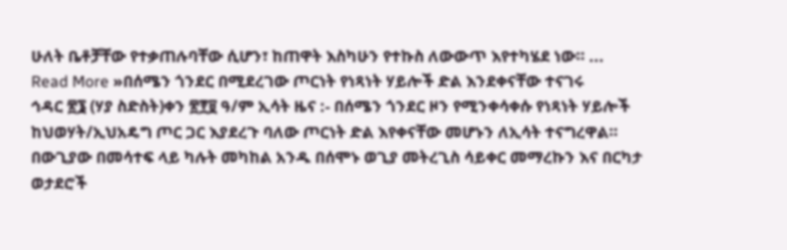ሁለት ቤቶቻቸው የተቃጠሉባቸው ሲሆን፣ ከጠዋት እስካሁን የተኩስ ለውውጥ እየተካሄደ ነው። ...
Read More »በሰሜን ጎንደር በሚደረገው ጦርነት የነጻነት ሃይሎች ድል እንደቀናቸው ተናገሩ
ኅዳር ፳፮ (ሃያ ስድስት)ቀን ፳፻፱ ዓ/ም ኢሳት ዜና :- በሰሜን ጎንደር ዞን የሚንቀሳቀሱ የነጻነት ሃይሎች ከህወሃት/ኢህአዴግ ጦር ጋር እያደረጉ ባለው ጦርነት ድል እየቀናቸው መሆኑን ለኢሳት ተናግረዋል። በውጊያው በመሳተፍ ላይ ካሉት መካከል አንዱ በሰሞኑ ወጊያ መትረጊስ ሳይቀር መማረኩን እና በርካታ ወታደሮች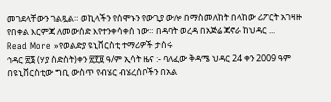መገደላቸውን ገልጿል። ወኪላችን የሰሞኑን የውጊያ ውሎ በማስመለከት በላከው ሪፖርት አገዛዙ የበቀል እርምጃ ለመውሰድ እየተንቀሳቀሰ ነው። በዳባት ወረዳ በአጅሬ ጃኖራ ከህዳር ...
Read More »የወልድያ ዩኒቨርስቲ ተማሪዎች ታሰሩ
ኅዳር ፳፮ (ሃያ ስድስት)ቀን ፳፻፱ ዓ/ም ኢሳት ዜና :- ባለፈው ቅዳሜ ህዳር 24 ቀን 2009 ዓም በዩኒቨርስቲው ግቢ ውስጥ የብሄር ብሄረሰቦችን በአል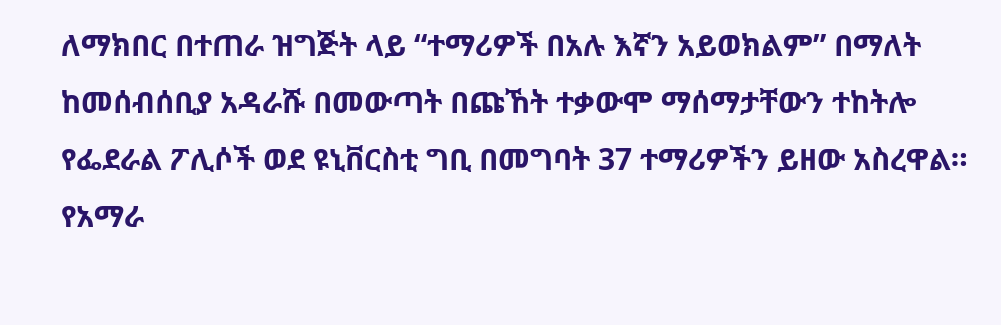ለማክበር በተጠራ ዝግጅት ላይ “ተማሪዎች በአሉ እኛን አይወክልም” በማለት ከመሰብሰቢያ አዳራሹ በመውጣት በጩኸት ተቃውሞ ማሰማታቸውን ተከትሎ የፌደራል ፖሊሶች ወደ ዩኒቨርስቲ ግቢ በመግባት 37 ተማሪዎችን ይዘው አስረዋል። የአማራ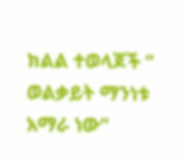ክልል ተወላጆች “ ወልቃይት ማንነቱ አማራ ነው”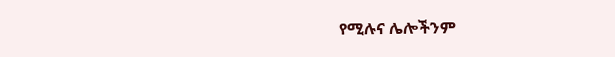የሚሉና ሌሎችንም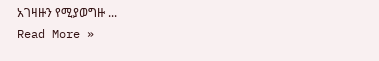አገዛዙን የሚያወግዙ ...
Read More »